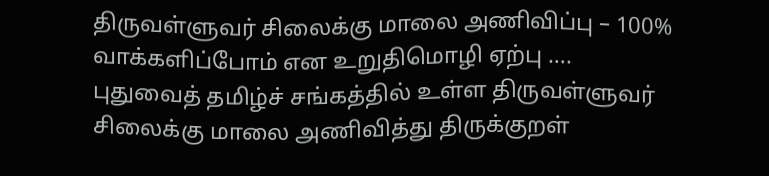திருவள்ளுவர் சிலைக்கு மாலை அணிவிப்பு – 100% வாக்களிப்போம் என உறுதிமொழி ஏற்பு ….
புதுவைத் தமிழ்ச் சங்கத்தில் உள்ள திருவள்ளுவர் சிலைக்கு மாலை அணிவித்து திருக்குறள்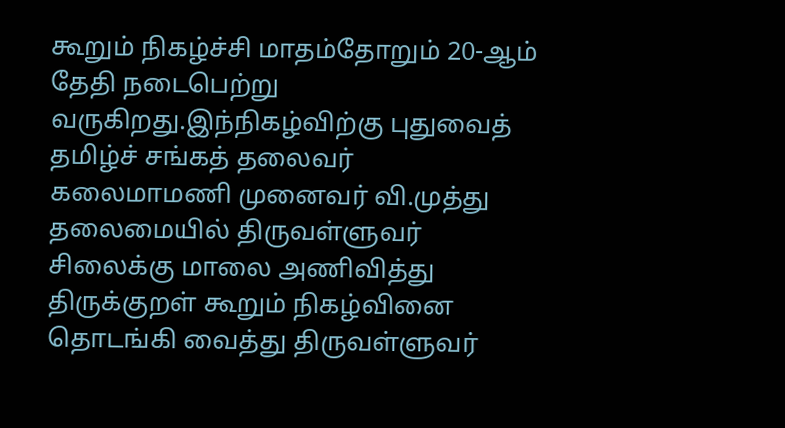கூறும் நிகழ்ச்சி மாதம்தோறும் 20-ஆம் தேதி நடைபெற்று வருகிறது.இந்நிகழ்விற்கு புதுவைத் தமிழ்ச் சங்கத் தலைவர் கலைமாமணி முனைவர் வி.முத்து தலைமையில் திருவள்ளுவர் சிலைக்கு மாலை அணிவித்து திருக்குறள் கூறும் நிகழ்வினை தொடங்கி வைத்து திருவள்ளுவர்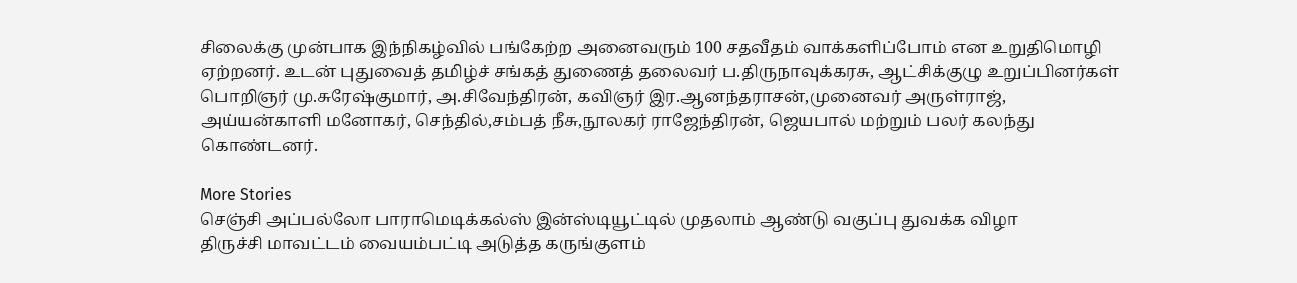சிலைக்கு முன்பாக இந்நிகழ்வில் பங்கேற்ற அனைவரும் 100 சதவீதம் வாக்களிப்போம் என உறுதிமொழி ஏற்றனர். உடன் புதுவைத் தமிழ்ச் சங்கத் துணைத் தலைவர் ப.திருநாவுக்கரசு, ஆட்சிக்குழு உறுப்பினர்கள் பொறிஞர் மு.சுரேஷ்குமார், அ.சிவேந்திரன், கவிஞர் இர.ஆனந்தராசன்,முனைவர் அருள்ராஜ், அய்யன்காளி மனோகர், செந்தில்,சம்பத் நீசு,நூலகர் ராஜேந்திரன், ஜெயபால் மற்றும் பலர் கலந்து கொண்டனர்.

More Stories
செஞ்சி அப்பல்லோ பாராமெடிக்கல்ஸ் இன்ஸ்டியூட்டில் முதலாம் ஆண்டு வகுப்பு துவக்க விழா
திருச்சி மாவட்டம் வையம்பட்டி அடுத்த கருங்குளம்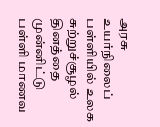அரசு உயர்நிலைப் பள்ளியில் உலக சுற்றுச்சூழல் தினத்தை முன்னிட்டு பள்ளி மாணவ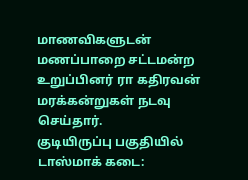மாணவிகளுடன் மணப்பாறை சட்டமன்ற உறுப்பினர் ரா கதிரவன் மரக்கன்றுகள் நடவு செய்தார்.
குடியிருப்பு பகுதியில் டாஸ்மாக் கடை: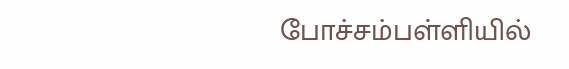போச்சம்பள்ளியில்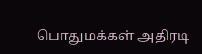பொதுமக்கள் அதிரடி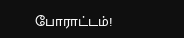போராட்டம்!